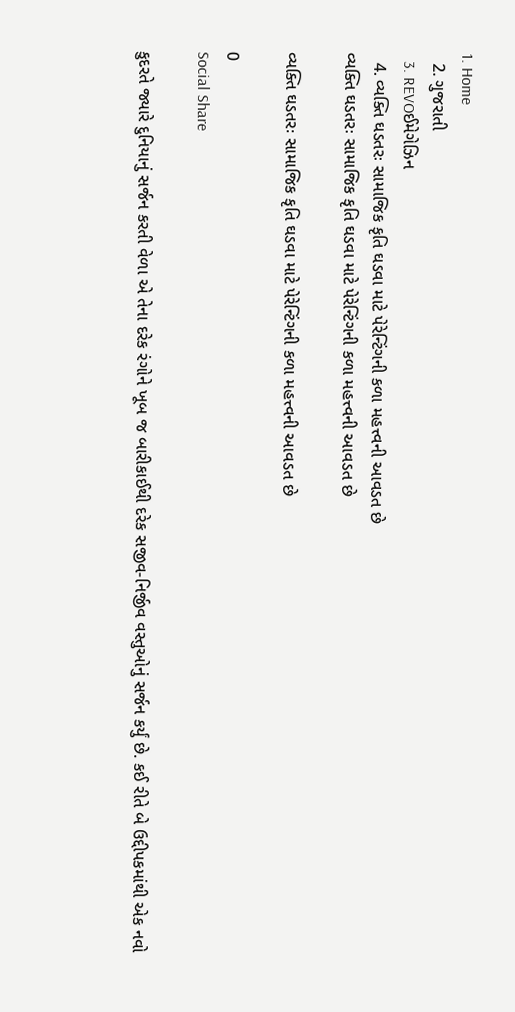1. Home
  2. ગુજરાતી
  3. REVOઈમેગેઝિન
  4. વ્યક્તિ ઘડતરઃ સામાજિક કૃતિ ઘડવા માટે પેરેન્ટિંગની કળા મહત્ત્વની આવડત છે
વ્યક્તિ ઘડતરઃ સામાજિક કૃતિ ઘડવા માટે પેરેન્ટિંગની કળા મહત્ત્વની આવડત છે

વ્યક્તિ ઘડતરઃ સામાજિક કૃતિ ઘડવા માટે પેરેન્ટિંગની કળા મહત્ત્વની આવડત છે

0
Social Share

કુદરતે જ્યારે દુનિયાનું સર્જન કરતી વેળા એ તેના દરેક રંગોને ખૂબ જ બારીકાઈથી દરેક સજીવ-નિર્જીવ વસ્તુઓનું સર્જન કર્યું છે. કઈ રીતે બે ઉદ્દીપકમાંથી એક નવો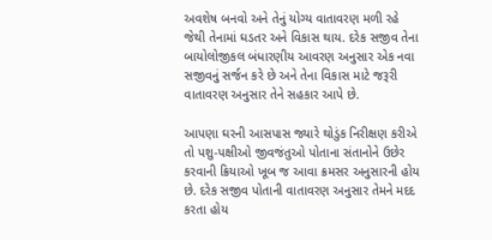અવશેષ બનવો અને તેનું યોગ્ય વાતાવરણ મળી રહે જેથી તેનામાં ઘડતર અને વિકાસ થાય. દરેક સજીવ તેના બાયોલોજીકલ બંધારણીય આવરણ અનુસાર એક નવા સજીવનું સર્જન કરે છે અને તેના વિકાસ માટે જરૂરી વાતાવરણ અનુસાર તેને સહકાર આપે છે.

આપણા ઘરની આસપાસ જ્યારે થોડુંક નિરીક્ષણ કરીએ તો પશુ-પક્ષીઓ જીવજંતુઓ પોતાના સંતાનોને ઉછેર કરવાની ક્રિયાઓ ખૂબ જ આવા ક્રમસર અનુસારની હોય છે. દરેક સજીવ પોતાની વાતાવરણ અનુસાર તેમને મદદ કરતા હોય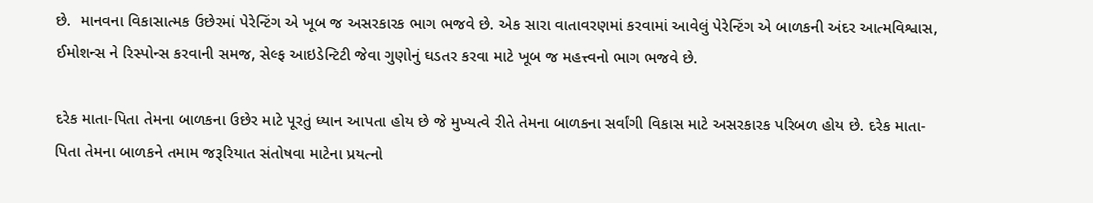છે.  માનવના વિકાસાત્મક ઉછેરમાં પેરેન્ટિંગ એ ખૂબ જ અસરકારક ભાગ ભજવે છે. એક સારા વાતાવરણમાં કરવામાં આવેલું પેરેન્ટિંગ એ બાળકની અંદર આત્મવિશ્વાસ, ઈમોશન્સ ને રિસ્પોન્સ કરવાની સમજ, સેલ્ફ આઇડેન્ટિટી જેવા ગુણોનું ઘડતર કરવા માટે ખૂબ જ મહત્ત્વનો ભાગ ભજવે છે.

દરેક માતા-પિતા તેમના બાળકના ઉછેર માટે પૂરતું ધ્યાન આપતા હોય છે જે મુખ્યત્વે રીતે તેમના બાળકના સર્વાંગી વિકાસ માટે અસરકારક પરિબળ હોય છે. દરેક માતા-પિતા તેમના બાળકને તમામ જરૂરિયાત સંતોષવા માટેના પ્રયત્નો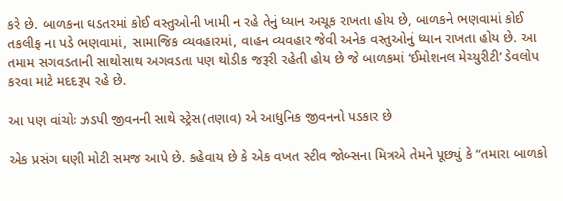કરે છે. બાળકના ઘડતરમાં કોઈ વસ્તુઓની ખામી ન રહે તેનું ધ્યાન અચૂક રાખતા હોય છે, બાળકને ભણવામાં કોઈ તકલીફ ના પડે ભણવામાં, સામાજિક વ્યવહારમાં, વાહન વ્યવહાર જેવી અનેક વસ્તુઓનું ધ્યાન રાખતા હોય છે. આ તમામ સગવડતાની સાથોસાથ અગવડતા પણ થોડીક જરૂરી રહેતી હોય છે જે બાળકમાં ‘ઈમોશનલ મેચ્યુરીટી’ ડેવલોપ કરવા માટે મદદરૂપ રહે છે.

આ પણ વાંચોઃ ઝડપી જીવનની સાથે સ્ટ્રેસ(તણાવ) એ આધુનિક જીવનનો પડકાર છે

એક પ્રસંગ ઘણી મોટી સમજ આપે છે. કહેવાય છે કે એક વખત સ્ટીવ જોબ્સના મિત્રએ તેમને પૂછ્યું કે “તમારા બાળકો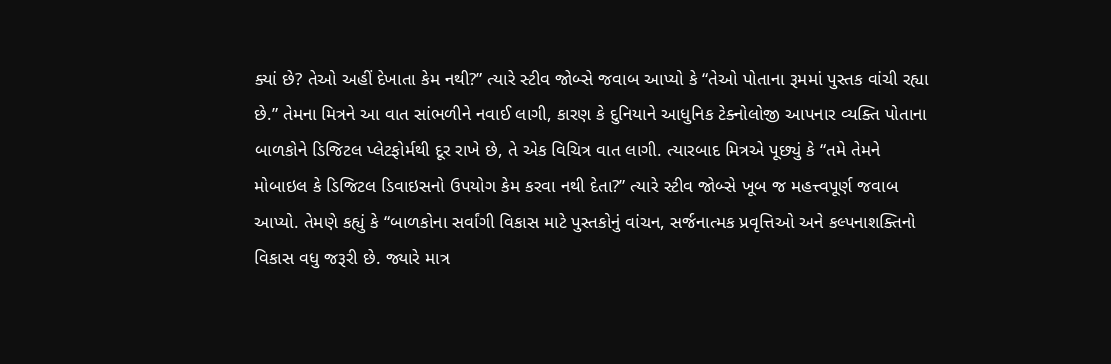ક્યાં છે? તેઓ અહીં દેખાતા કેમ નથી?” ત્યારે સ્ટીવ જોબ્સે જવાબ આપ્યો કે “તેઓ પોતાના રૂમમાં પુસ્તક વાંચી રહ્યા છે.” તેમના મિત્રને આ વાત સાંભળીને નવાઈ લાગી, કારણ કે દુનિયાને આધુનિક ટેક્નોલોજી આપનાર વ્યક્તિ પોતાના બાળકોને ડિજિટલ પ્લેટફોર્મથી દૂર રાખે છે, તે એક વિચિત્ર વાત લાગી. ત્યારબાદ મિત્રએ પૂછ્યું કે “તમે તેમને મોબાઇલ કે ડિજિટલ ડિવાઇસનો ઉપયોગ કેમ કરવા નથી દેતા?” ત્યારે સ્ટીવ જોબ્સે ખૂબ જ મહત્ત્વપૂર્ણ જવાબ આપ્યો. તેમણે કહ્યું કે “બાળકોના સર્વાંગી વિકાસ માટે પુસ્તકોનું વાંચન, સર્જનાત્મક પ્રવૃત્તિઓ અને કલ્પનાશક્તિનો વિકાસ વધુ જરૂરી છે. જ્યારે માત્ર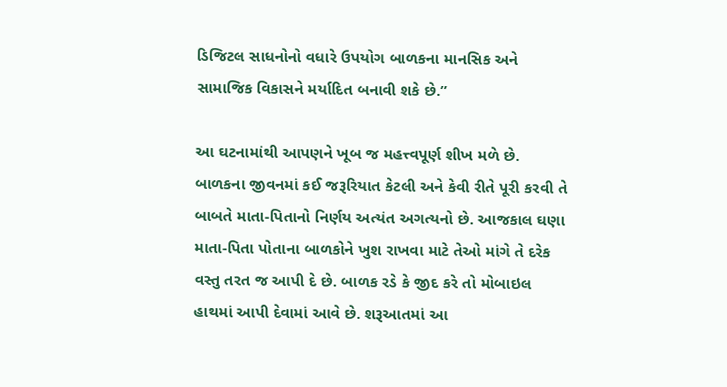ડિજિટલ સાધનોનો વધારે ઉપયોગ બાળકના માનસિક અને સામાજિક વિકાસને મર્યાદિત બનાવી શકે છે.”

આ ઘટનામાંથી આપણને ખૂબ જ મહત્ત્વપૂર્ણ શીખ મળે છે. બાળકના જીવનમાં કઈ જરૂરિયાત કેટલી અને કેવી રીતે પૂરી કરવી તે બાબતે માતા-પિતાનો નિર્ણય અત્યંત અગત્યનો છે. આજકાલ ઘણા માતા-પિતા પોતાના બાળકોને ખુશ રાખવા માટે તેઓ માંગે તે દરેક વસ્તુ તરત જ આપી દે છે. બાળક રડે કે જીદ કરે તો મોબાઇલ હાથમાં આપી દેવામાં આવે છે. શરૂઆતમાં આ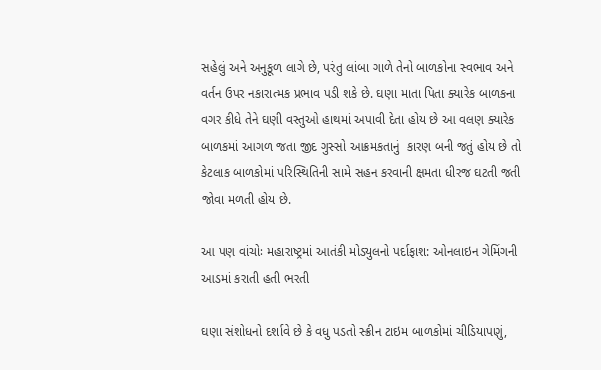સહેલું અને અનુકૂળ લાગે છે, પરંતુ લાંબા ગાળે તેનો બાળકોના સ્વભાવ અને વર્તન ઉપર નકારાત્મક પ્રભાવ પડી શકે છે. ઘણા માતા પિતા ક્યારેક બાળકના વગર કીધે તેને ઘણી વસ્તુઓ હાથમાં અપાવી દેતા હોય છે આ વલણ ક્યારેક બાળકમાં આગળ જતા જીદ ગુસ્સો આક્રમકતાનું  કારણ બની જતું હોય છે તો કેટલાક બાળકોમાં પરિસ્થિતિની સામે સહન કરવાની ક્ષમતા ધીરજ ઘટતી જતી જોવા મળતી હોય છે.

આ પણ વાંચોઃ મહારાષ્ટ્રમાં આતંકી મોડ્યુલનો પર્દાફાશ: ઓનલાઇન ગેમિંગની આડમાં કરાતી હતી ભરતી

ઘણા સંશોધનો દર્શાવે છે કે વધુ પડતો સ્ક્રીન ટાઇમ બાળકોમાં ચીડિયાપણું,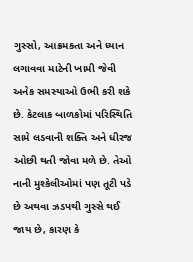ગુસ્સો, આક્રમકતા અને ધ્યાન લગાવવા માટેની ખામી જેવી અનેક સમસ્યાઓ ઉભી કરી શકે છે. કેટલાક બાળકોમાં પરિસ્થિતિ સામે લડવાની શક્તિ અને ધીરજ ઓછી થતી જોવા મળે છે. તેઓ નાની મુશ્કેલીઓમાં પણ તૂટી પડે છે અથવા ઝડપથી ગુસ્સે થઈ જાય છે, કારણ કે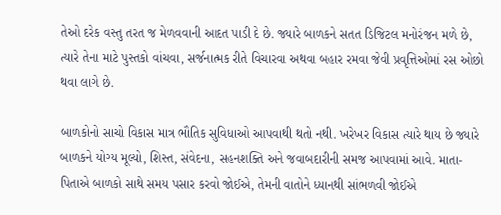તેઓ દરેક વસ્તુ તરત જ મેળવવાની આદત પાડી દે છે. જ્યારે બાળકને સતત ડિજિટલ મનોરંજન મળે છે, ત્યારે તેના માટે પુસ્તકો વાંચવા, સર્જનાત્મક રીતે વિચારવા અથવા બહાર રમવા જેવી પ્રવૃત્તિઓમાં રસ ઓછો થવા લાગે છે.

બાળકોનો સાચો વિકાસ માત્ર ભૌતિક સુવિધાઓ આપવાથી થતો નથી. ખરેખર વિકાસ ત્યારે થાય છે જ્યારે બાળકને યોગ્ય મૂલ્યો, શિસ્ત, સંવેદના, સહનશક્તિ અને જવાબદારીની સમજ આપવામાં આવે. માતા-પિતાએ બાળકો સાથે સમય પસાર કરવો જોઈએ, તેમની વાતોને ધ્યાનથી સાંભળવી જોઈએ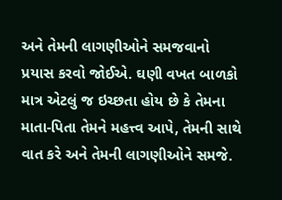અને તેમની લાગણીઓને સમજવાનો પ્રયાસ કરવો જોઈએ. ઘણી વખત બાળકો માત્ર એટલું જ ઇચ્છતા હોય છે કે તેમના માતા-પિતા તેમને મહત્ત્વ આપે, તેમની સાથે વાત કરે અને તેમની લાગણીઓને સમજે.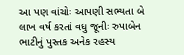આ પણ વાંચોઃ આપણી સભ્યતા બે લાખ વર્ષ કરતાં વધુ જૂનીઃ રુપાબેન ભાટીનું પુસ્તક અનેક રહસ્ય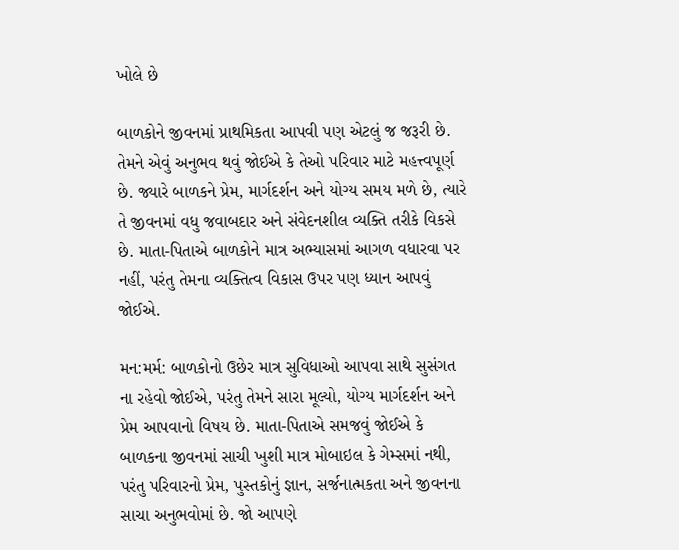ખોલે છે

બાળકોને જીવનમાં પ્રાથમિકતા આપવી પણ એટલું જ જરૂરી છે. તેમને એવું અનુભવ થવું જોઈએ કે તેઓ પરિવાર માટે મહત્ત્વપૂર્ણ છે. જ્યારે બાળકને પ્રેમ, માર્ગદર્શન અને યોગ્ય સમય મળે છે, ત્યારે તે જીવનમાં વધુ જવાબદાર અને સંવેદનશીલ વ્યક્તિ તરીકે વિકસે છે. માતા-પિતાએ બાળકોને માત્ર અભ્યાસમાં આગળ વધારવા પર નહીં, પરંતુ તેમના વ્યક્તિત્વ વિકાસ ઉપર પણ ધ્યાન આપવું જોઈએ.

મન:મર્મ: બાળકોનો ઉછેર માત્ર સુવિધાઓ આપવા સાથે સુસંગત ના રહેવો જોઈએ, પરંતુ તેમને સારા મૂલ્યો, યોગ્ય માર્ગદર્શન અને પ્રેમ આપવાનો વિષય છે. માતા-પિતાએ સમજવું જોઈએ કે બાળકના જીવનમાં સાચી ખુશી માત્ર મોબાઇલ કે ગેમ્સમાં નથી, પરંતુ પરિવારનો પ્રેમ, પુસ્તકોનું જ્ઞાન, સર્જનાત્મકતા અને જીવનના સાચા અનુભવોમાં છે. જો આપણે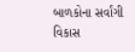બાળકોના સર્વાંગી વિકાસ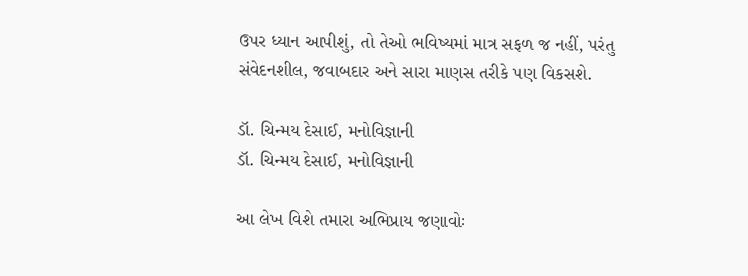ઉપર ધ્યાન આપીશું, તો તેઓ ભવિષ્યમાં માત્ર સફળ જ નહીં, પરંતુ સંવેદનશીલ, જવાબદાર અને સારા માણસ તરીકે પણ વિકસશે.

ડૉ. ચિન્મય દેસાઈ, મનોવિજ્ઞાની
ડૉ. ચિન્મય દેસાઈ, મનોવિજ્ઞાની

આ લેખ વિશે તમારા અભિપ્રાય જણાવોઃ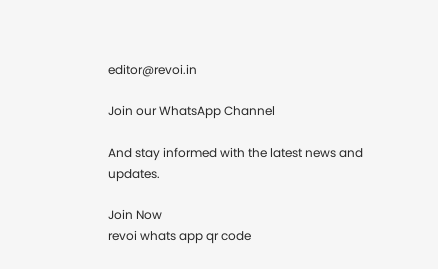editor@revoi.in

Join our WhatsApp Channel

And stay informed with the latest news and updates.

Join Now
revoi whats app qr code